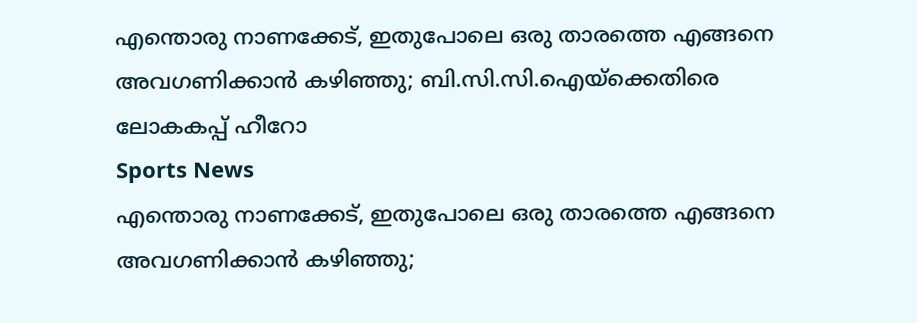എന്തൊരു നാണക്കേട്, ഇതുപോലെ ഒരു താരത്തെ എങ്ങനെ അവഗണിക്കാന്‍ കഴിഞ്ഞു; ബി.സി.സി.ഐയ്‌ക്കെതിരെ ലോകകപ്പ് ഹീറോ
Sports News
എന്തൊരു നാണക്കേട്, ഇതുപോലെ ഒരു താരത്തെ എങ്ങനെ അവഗണിക്കാന്‍ കഴിഞ്ഞു;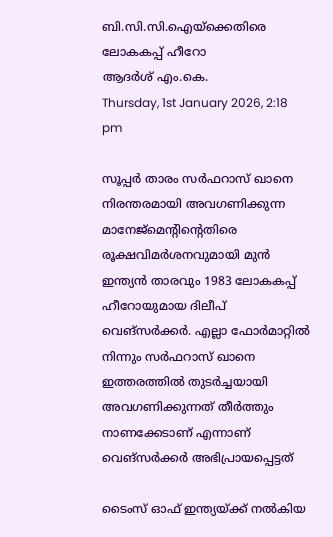ബി.സി.സി.ഐയ്‌ക്കെതിരെ ലോകകപ്പ് ഹീറോ
ആദര്‍ശ് എം.കെ.
Thursday, 1st January 2026, 2:18 pm

സൂപ്പര്‍ താരം സര്‍ഫറാസ് ഖാനെ നിരന്തരമായി അവഗണിക്കുന്ന മാനേജ്‌മെന്റിന്റെതിരെ രൂക്ഷവിമര്‍ശനവുമായി മുന്‍ ഇന്ത്യന്‍ താരവും 1983 ലോകകപ്പ് ഹീറോയുമായ ദിലീപ് വെങ്‌സര്‍ക്കര്‍. എല്ലാ ഫോര്‍മാറ്റില്‍ നിന്നും സര്‍ഫറാസ് ഖാനെ ഇത്തരത്തില്‍ തുടര്‍ച്ചയായി അവഗണിക്കുന്നത് തീര്‍ത്തും നാണക്കേടാണ് എന്നാണ് വെങ്‌സര്‍ക്കര്‍ അഭിപ്രായപ്പെട്ടത്

ടൈംസ് ഓഫ് ഇന്ത്യയ്ക്ക് നല്‍കിയ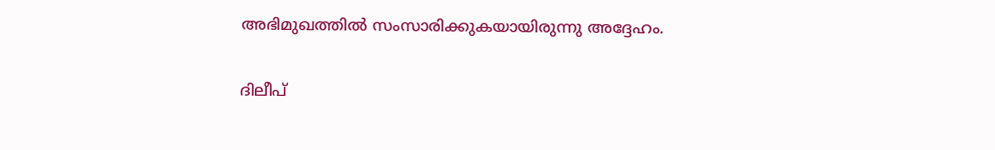അഭിമുഖത്തില്‍ സംസാരിക്കുകയായിരുന്നു അദ്ദേഹം.

ദിലീപ്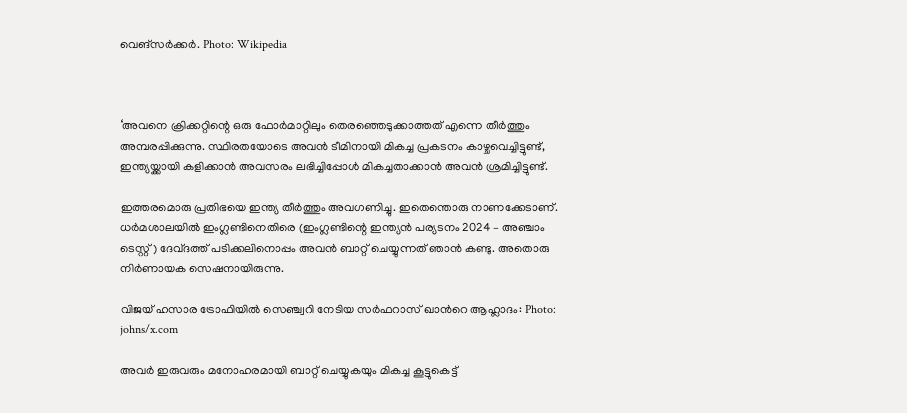വെങ്‌സര്‍ക്കര്‍. Photo: Wikipedia



‘അവനെ ക്രിക്കറ്റിന്റെ ഒരു ഫോര്‍മാറ്റിലും തെരഞ്ഞെടുക്കാത്തത് എന്നെ തീര്‍ത്തും അമ്പരപ്പിക്കുന്നു. സ്ഥിരതയോടെ അവന്‍ ടീമിനായി മികച്ച പ്രകടനം കാഴ്ചവെച്ചിട്ടുണ്ട്, ഇന്ത്യയ്ക്കായി കളിക്കാന്‍ അവസരം ലഭിച്ചിപ്പോള്‍ മികച്ചതാക്കാന്‍ അവന്‍ ശ്രമിച്ചിട്ടുണ്ട്.

ഇത്തരമൊരു പ്രതിഭയെ ഇന്ത്യ തീര്‍ത്തും അവഗണിച്ചു. ഇതെന്തൊരു നാണക്കേടാണ്. ധര്‍മശാലയില്‍ ഇംഗ്ലണ്ടിനെതിരെ (ഇംഗ്ലണ്ടിന്റെ ഇന്ത്യന്‍ പര്യടനം 2024 – അഞ്ചാം ടെസ്റ്റ്) ദേവ്ദത്ത് പടിക്കലിനൊപ്പം അവന്‍ ബാറ്റ് ചെയ്യുന്നത് ഞാന്‍ കണ്ടു. അതൊരു നിര്‍ണായക സെഷനായിരുന്നു.

വിജയ് ഹസാര ട്രോഫിയില്‍ സെഞ്ച്വറി നേടിയ സര്‍ഫറാസ് ഖാന്‍റെ ആഹ്ലാദം: Photo: johns/x.com

അവര്‍ ഇരുവരും മനോഹരമായി ബാറ്റ് ചെയ്യുകയും മികച്ച കൂട്ടുകെട്ട്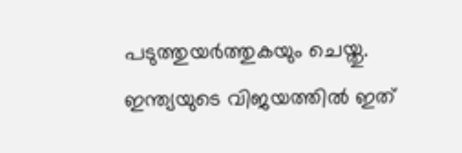പടുത്തുയര്‍ത്തുകയും ചെയ്തു. ഇന്ത്യയുടെ വിജയത്തില്‍ ഇത്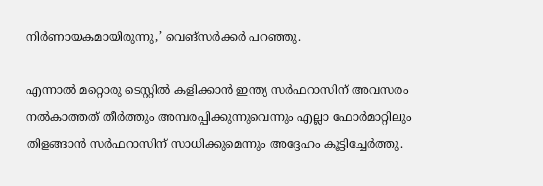നിര്‍ണായകമായിരുന്നു,’ വെങ്‌സര്‍ക്കര്‍ പറഞ്ഞു.

എന്നാല്‍ മറ്റൊരു ടെസ്റ്റില്‍ കളിക്കാന്‍ ഇന്ത്യ സര്‍ഫറാസിന് അവസരം നല്‍കാത്തത് തീര്‍ത്തും അമ്പരപ്പിക്കുന്നുവെന്നും എല്ലാ ഫോര്‍മാറ്റിലും തിളങ്ങാന്‍ സര്‍ഫറാസിന് സാധിക്കുമെന്നും അദ്ദേഹം കൂട്ടിച്ചേര്‍ത്തു.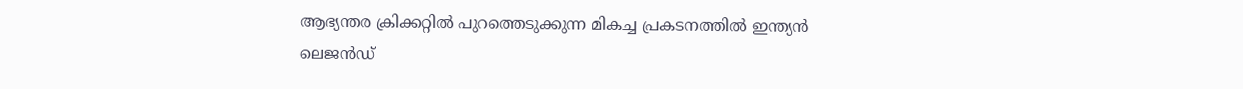ആഭ്യന്തര ക്രിക്കറ്റില്‍ പുറത്തെടുക്കുന്ന മികച്ച പ്രകടനത്തില്‍ ഇന്ത്യന്‍ ലെജന്‍ഡ്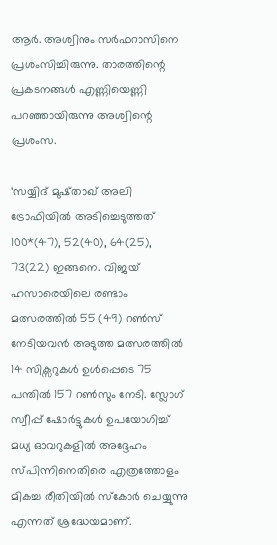ആര്‍. അശ്വിനും സര്‍ഫറാസിനെ പ്രശംസിച്ചിരുന്നു. താരത്തിന്റെ പ്രകടനങ്ങള്‍ എണ്ണിയെണ്ണി പറഞ്ഞായിരുന്നു അശ്വിന്റെ പ്രശംസ.

‘സയ്യിദ് മുഷ്താഖ് അലി ട്രോഫിയില്‍ അടിച്ചെടുത്തത് 100*(47), 52(40), 64(25), 73(22) ഇങ്ങനെ. വിജയ് ഹസാരെയിലെ രണ്ടാം മത്സരത്തില്‍ 55 (49) റണ്‍സ് നേടിയവന്‍ അടുത്ത മത്സരത്തില്‍ 14 സിക്സറുകള്‍ ഉള്‍പ്പെടെ 75 പന്തില്‍ 157 റണ്‍സും നേടി. സ്ലോഗ് സ്വീപ്പ് ഷോര്‍ട്ടുകള്‍ ഉപയോഗിച്ച് മധ്യ ഓവറുകളില്‍ അദ്ദേഹം സ്പിന്നിനെതിരെ എത്രത്തോളം മികച്ച രീതിയില്‍ സ്‌കോര്‍ ചെയ്യുന്നു എന്നത് ശ്രദ്ധേയമാണ്.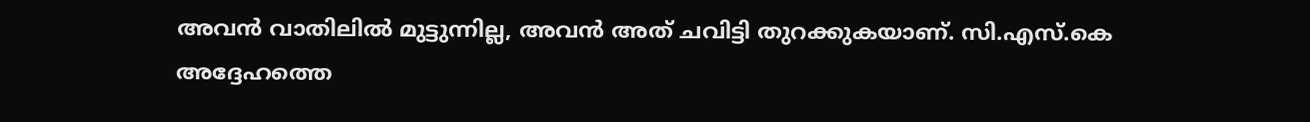അവന്‍ വാതിലില്‍ മുട്ടുന്നില്ല, അവന്‍ അത് ചവിട്ടി തുറക്കുകയാണ്. സി.എസ്.കെ അദ്ദേഹത്തെ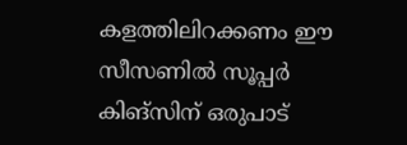കളത്തിലിറക്കണം ഈ സീസണില്‍ സൂപ്പര്‍ കിങ്‌സിന് ഒരുപാട്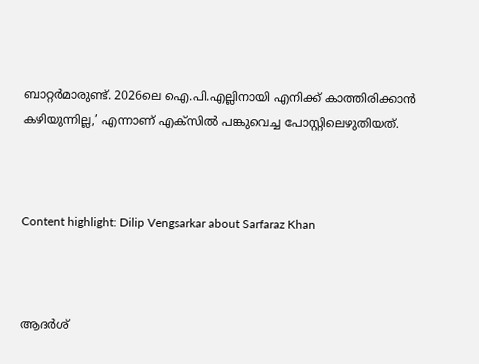ബാറ്റര്‍മാരുണ്ട്. 2026ലെ ഐ.പി.എല്ലിനായി എനിക്ക് കാത്തിരിക്കാന്‍ കഴിയുന്നില്ല,’ എന്നാണ് എക്‌സില്‍ പങ്കുവെച്ച പോസ്റ്റിലെഴുതിയത്.



Content highlight: Dilip Vengsarkar about Sarfaraz Khan



ആദര്‍ശ്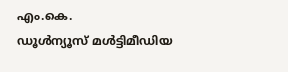എം.കെ.
ഡൂള്‍ന്യൂസ് മള്‍ട്ടിമീഡിയ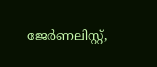ജേര്‍ണലിസ്റ്റ്,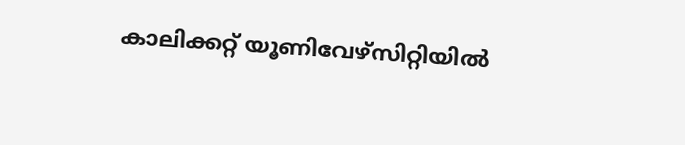കാലിക്കറ്റ് യൂണിവേഴ്സിറ്റിയില്‍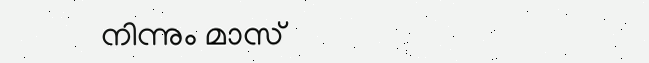നിന്നും മാസ്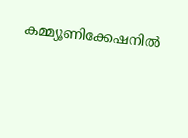കമ്മ്യൂണിക്കേഷനില്‍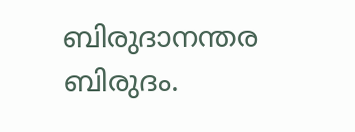ബിരുദാനന്തര ബിരുദം.